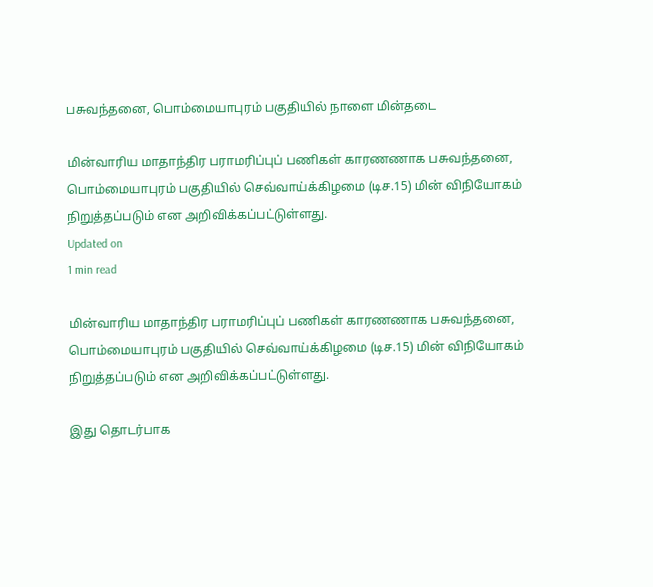பசுவந்தனை, பொம்மையாபுரம் பகுதியில் நாளை மின்தடை

மின்வாரிய மாதாந்திர பராமரிப்புப் பணிகள் காரணணாக பசுவந்தனை, பொம்மையாபுரம் பகுதியில் செவ்வாய்க்கிழமை (டிச.15) மின் விநியோகம் நிறுத்தப்படும் என அறிவிக்கப்பட்டுள்ளது.
Updated on
1 min read

மின்வாரிய மாதாந்திர பராமரிப்புப் பணிகள் காரணணாக பசுவந்தனை, பொம்மையாபுரம் பகுதியில் செவ்வாய்க்கிழமை (டிச.15) மின் விநியோகம் நிறுத்தப்படும் என அறிவிக்கப்பட்டுள்ளது.

இது தொடர்பாக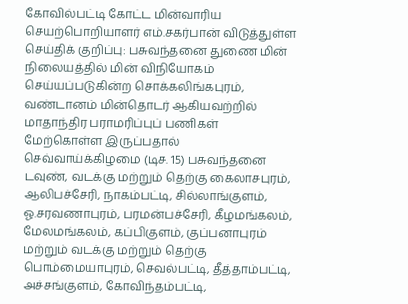கோவில்பட்டி கோட்ட மின்வாரிய செயற்பொறியாளர் எம்.சகர்பான் விடுத்துள்ள செய்திக் குறிப்பு: பசுவந்தனை துணை மின் நிலையத்தில் மின் விநியோகம் செய்யப்படுகின்ற சொக்கலிங்கபுரம், வண்டானம் மின்தொடர் ஆகியவற்றில் மாதாந்திர பராமரிப்புப் பணிகள் மேற்கொள்ள இருப்பதால் செவ்வாய்க்கிழமை (டிச. 15) பசுவந்தனை டவுண், வடக்கு மற்றும் தெற்கு கைலாசபுரம், ஆலிபச்சேரி, நாகம்பட்டி, சில்லாங்குளம், ஓ.சரவணாபுரம், பரமன்பச்சேரி, கீழமங்கலம், மேலமங்கலம், கப்பிகுளம், குப்பனாபுரம் மற்றும் வடக்கு மற்றும் தெற்கு பொம்மையாபுரம், செவல்பட்டி, தீத்தாம்பட்டி, அச்சங்குளம், கோவிந்தம்பட்டி,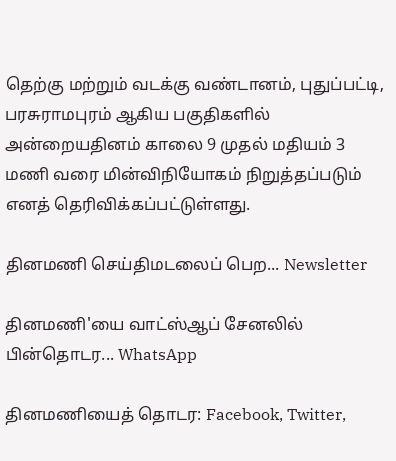தெற்கு மற்றும் வடக்கு வண்டானம், புதுப்பட்டி, பரசுராமபுரம் ஆகிய பகுதிகளில் அன்றையதினம் காலை 9 முதல் மதியம் 3 மணி வரை மின்விநியோகம் நிறுத்தப்படும் எனத் தெரிவிக்கப்பட்டுள்ளது.

தினமணி செய்திமடலைப் பெற... Newsletter

தினமணி'யை வாட்ஸ்ஆப் சேனலில் பின்தொடர... WhatsApp

தினமணியைத் தொடர: Facebook, Twitter,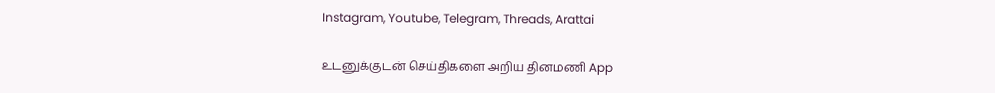Instagram, Youtube, Telegram, Threads, Arattai

உடனுக்குடன் செய்திகளை அறிய தினமணி App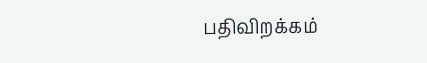பதிவிறக்கம்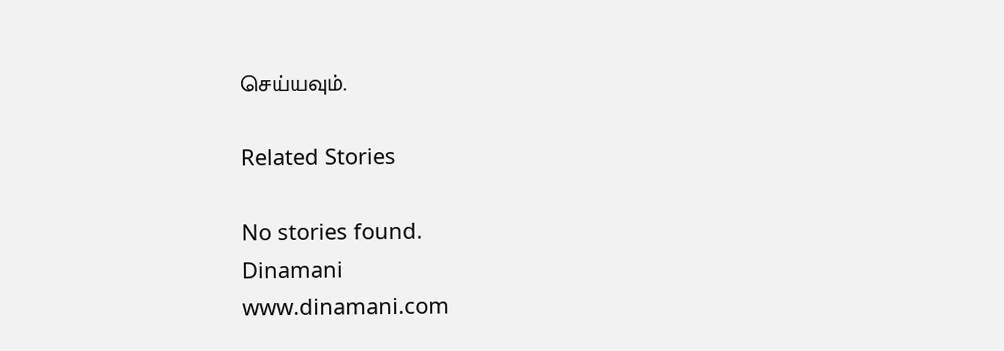செய்யவும்.

Related Stories

No stories found.
Dinamani
www.dinamani.com